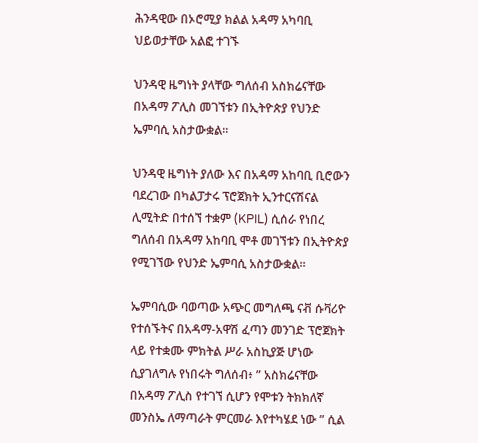ሕንዳዊው በኦሮሚያ ክልል አዳማ አካባቢ ህይወታቸው አልፎ ተገኙ

ህንዳዊ ዜግነት ያላቸው ግለሰብ አስክሬናቸው በአዳማ ፖሊስ መገኘቱን በኢትዮጵያ የህንድ ኤምባሲ አስታውቋል።

ህንዳዊ ዜግነት ያለው እና በአዳማ አከባቢ ቢሮውን ባደረገው በካልፓታሩ ፕሮጀክት ኢንተርናሽናል ሊሚትድ በተሰኘ ተቋም (KPIL) ሲሰራ የነበረ ግለሰብ በአዳማ አከባቢ ሞቶ መገኘቱን በኢትዮጵያ የሚገኘው የህንድ ኤምባሲ አስታውቋል።

ኤምባሲው ባወጣው አጭር መግለጫ ናቭ ሱቫሪዮ የተሰኙትና በአዳማ-አዋሽ ፈጣን መንገድ ፕሮጀክት ላይ የተቋሙ ምክትል ሥራ አስኪያጅ ሆነው ሲያገለግሉ የነበሩት ግለሰብ፥ ” አስክሬናቸው በአዳማ ፖሊስ የተገኘ ሲሆን የሞቱን ትክክለኛ መንስኤ ለማጣራት ምርመራ እየተካሄደ ነው ” ሲል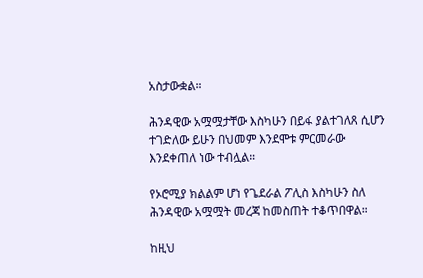አስታውቋል።

ሕንዳዊው አሟሟታቸው እስካሁን በይፋ ያልተገለጸ ሲሆን ተገድለው ይሁን በህመም እንደሞቱ ምርመራው እንደቀጠለ ነው ተብሏል።

የኦሮሚያ ክልልም ሆነ የጌደራል ፖሊስ እስካሁን ስለ ሕንዳዊው አሟሟት መረጃ ከመስጠት ተቆጥበዋል።

ከዚህ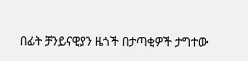በፊት ቻንይናዊያን ዜጎች በታጣቂዎች ታግተው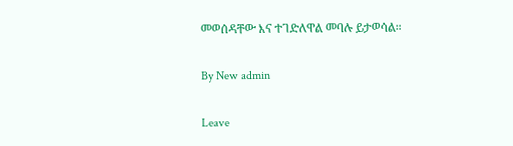መወሰዳቸው እና ተገድለዋል መባሉ ይታወሳል።

By New admin

Leave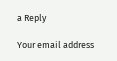a Reply

Your email address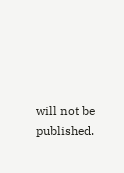will not be published.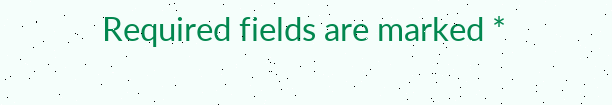Required fields are marked *